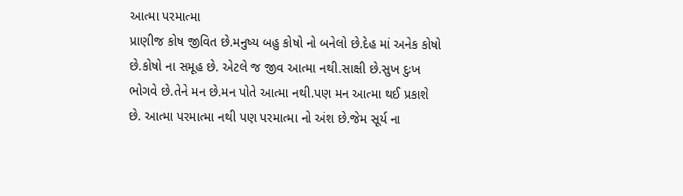આત્મા પરમાત્મા
પ્રાણીજ કોષ જીવિત છે.મનુષ્ય બહુ કોષો નો બનેલો છે.દેહ માં અનેક કોષો છે.કોષો ના સમૂહ છે. એટલે જ જીવ આત્મા નથી.સાક્ષી છે.સુખ દુઃખ ભોગવે છે.તેને મન છે.મન પોતે આત્મા નથી.પણ મન આત્મા થઈ પ્રકાશે છે. આત્મા પરમાત્મા નથી પણ પરમાત્મા નો અંશ છે.જેમ સૂર્ય ના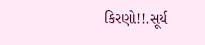કિરણો!!.સૂર્ય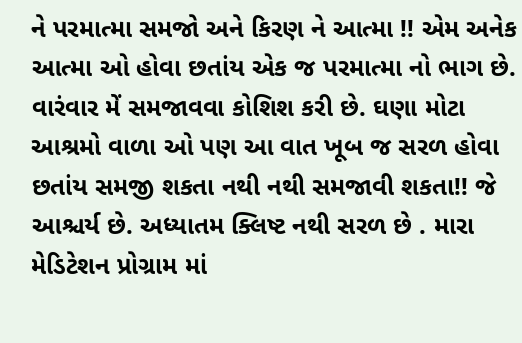ને પરમાત્મા સમજો અને કિરણ ને આત્મા !! એમ અનેક આત્મા ઓ હોવા છતાંય એક જ પરમાત્મા નો ભાગ છે. વારંવાર મેં સમજાવવા કોશિશ કરી છે. ઘણા મોટા આશ્રમો વાળા ઓ પણ આ વાત ખૂબ જ સરળ હોવા છતાંય સમજી શકતા નથી નથી સમજાવી શકતા!! જે આશ્ચર્ય છે. અધ્યાતમ ક્લિષ્ટ નથી સરળ છે . મારા મેડિટેશન પ્રોગ્રામ માં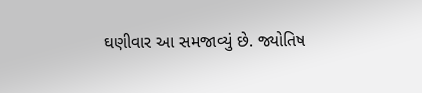ઘણીવાર આ સમજાવ્યું છે. જ્યોતિષ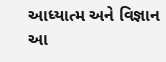આધ્યાત્મ અને વિજ્ઞાન આ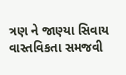ત્રણ ને જાણ્યા સિવાય વાસ્તવિકતા સમજવી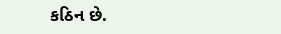કઠિન છે.